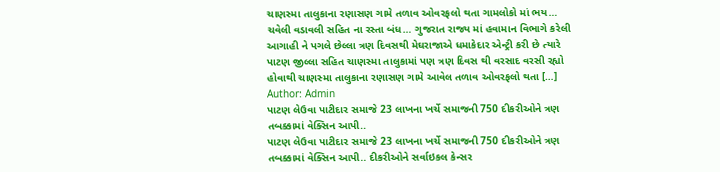ચાણસ્મા તાલુકાના રણાસણ ગામે તળાવ ઓવરફલો થતા ગામલોકો માં ભય… ચવેલી વડાવલી સહિત ના રસ્તા બંધ… ગુજરાત રાજ્ય માં હવામાન વિભાગે કરેલી આગાહી ને પગલે છેલ્લા ત્રણ દિવસથી મેઘરાજાએ ધમાકેદાર એન્ટ્રી કરી છે ત્યારે પાટણ જીલ્લા સહિત ચાણસ્મા તાલુકામાં પણ ત્રણ દિવસ થી વરસાદ વરસી રહ્યો હોવાથી ચાણસ્મા તાલુકાના રણાસણ ગામે આવેલ તળાવ ઓવરફલો થતા […]
Author: Admin
પાટણ લેઉવા પાટીદાર સમાજે 23 લાખના ખર્ચે સમાજની 750 દીકરીઓને ત્રણ તબક્કામાં વેક્સિન આપી..
પાટણ લેઉવા પાટીદાર સમાજે 23 લાખના ખર્ચે સમાજની 750 દીકરીઓને ત્રણ તબક્કામાં વેક્સિન આપી.. દીકરીઓને સર્વાઇકલ કેન્સર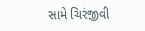સામે ચિરંજીવી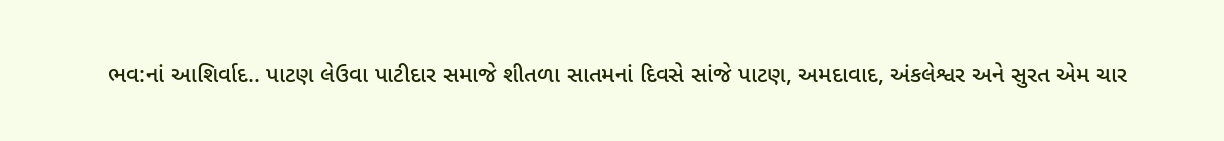ભવ:નાં આશિર્વાદ.. પાટણ લેઉવા પાટીદાર સમાજે શીતળા સાતમનાં દિવસે સાંજે પાટણ, અમદાવાદ, અંકલેશ્વર અને સુરત એમ ચાર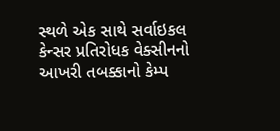સ્થળે એક સાથે સર્વાઇકલ કેન્સર પ્રતિરોધક વેક્સીનનો આખરી તબક્કાનો કેમ્પ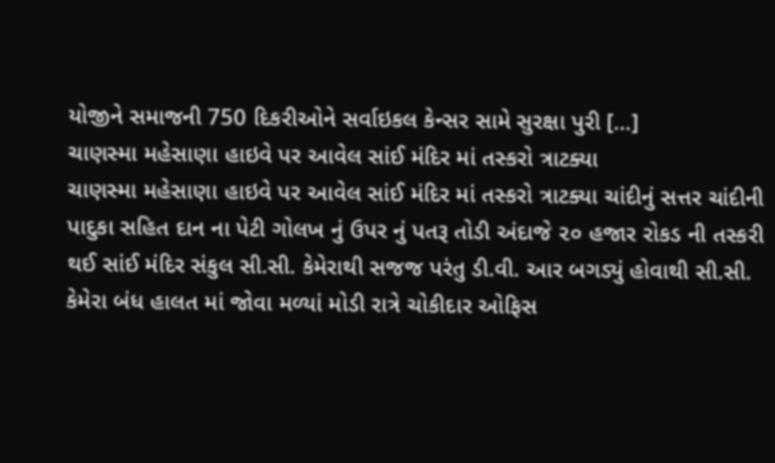યોજીને સમાજની 750 દિકરીઓને સર્વાઇકલ કેન્સર સામે સુરક્ષા પુરી […]
ચાણસ્મા મહેસાણા હાઇવે પર આવેલ સાંઈ મંદિર માં તસ્કરો ત્રાટક્યા
ચાણસ્મા મહેસાણા હાઇવે પર આવેલ સાંઈ મંદિર માં તસ્કરો ત્રાટક્યા ચાંદીનું સત્તર ચાંદીની પાદુકા સહિત દાન ના પેટી ગોલખ નું ઉપર નું પતરૂ તોડી અંદાજે ૨૦ હજાર રોકડ ની તસ્કરી થઈ સાંઈ મંદિર સંકુલ સી.સી. કેમેરાથી સજજ પરંતુ ડી.વી. આર બગડ્યું હોવાથી સી.સી. કેમેરા બંધ હાલત માં જોવા મળ્યાં મોડી રાત્રે ચોકીદાર ઓફિસ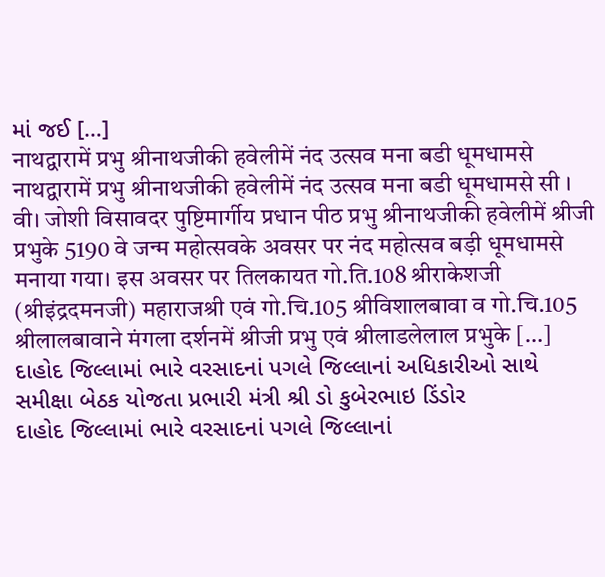માં જઈ […]
नाथद्वारामें प्रभु श्रीनाथजीकी हवेलीमें नंद उत्सव मना बडी धूमधामसे
नाथद्वारामें प्रभु श्रीनाथजीकी हवेलीमें नंद उत्सव मना बडी धूमधामसे सी । वी। जोशी विसावदर पुष्टिमार्गीय प्रधान पीठ प्रभु श्रीनाथजीकी हवेलीमें श्रीजी प्रभुके 5190 वे जन्म महोत्सवके अवसर पर नंद महोत्सव बड़ी धूमधामसे मनाया गया। इस अवसर पर तिलकायत गो.ति.108 श्रीराकेशजी (श्रीइंद्रदमनजी) महाराजश्री एवं गो.चि.105 श्रीविशालबावा व गो.चि.105 श्रीलालबावाने मंगला दर्शनमें श्रीजी प्रभु एवं श्रीलाडलेलाल प्रभुके […]
દાહોદ જિલ્લામાં ભારે વરસાદનાં પગલે જિલ્લાનાં અધિકારીઓ સાથે સમીક્ષા બેઠક યોજતા પ્રભારી મંત્રી શ્રી ડો કુબેરભાઇ ડિંડોર
દાહોદ જિલ્લામાં ભારે વરસાદનાં પગલે જિલ્લાનાં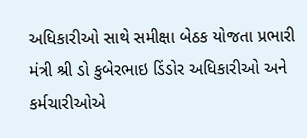અધિકારીઓ સાથે સમીક્ષા બેઠક યોજતા પ્રભારી મંત્રી શ્રી ડો કુબેરભાઇ ડિંડોર અધિકારીઓ અને કર્મચારીઓએ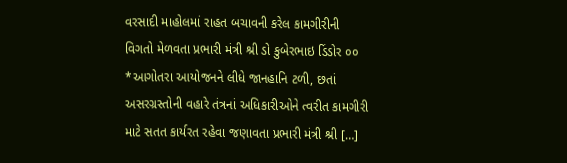વરસાદી માહોલમાં રાહત બચાવની કરેલ કામગીરીની વિગતો મેળવતા પ્રભારી મંત્રી શ્રી ડો કુબેરભાઇ ડિંડોર ૦૦ *આગોતરા આયોજનને લીધે જાનહાનિ ટળી, છતાં અસરગ્રસ્તોની વહારે તંત્રનાં અધિકારીઓને ત્વરીત કામગીરી માટે સતત કાર્યરત રહેવા જણાવતા પ્રભારી મંત્રી શ્રી […]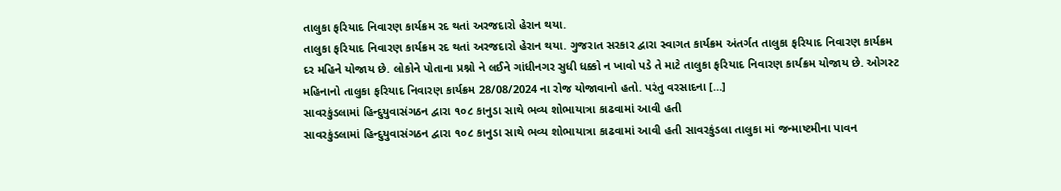તાલુકા ફરિયાદ નિવારણ કાર્યક્રમ રદ થતાં અરજદારો હેરાન થયા.
તાલુકા ફરિયાદ નિવારણ કાર્યક્રમ રદ થતાં અરજદારો હેરાન થયા. ગુજરાત સરકાર દ્વારા સ્વાગત કાર્યક્રમ અંતર્ગત તાલુકા ફરિયાદ નિવારણ કાર્યક્રમ દર મહિને યોજાય છે. લોકોને પોતાના પ્રશ્નો ને લઈને ગાંધીનગર સુધી ધક્કો ન ખાવો પડે તે માટે તાલુકા ફરિયાદ નિવારણ કાર્યક્રમ યોજાય છે. ઓગસ્ટ મહિનાનો તાલુકા ફરિયાદ નિવારણ કાર્યક્રમ 28/08/2024 ના રોજ યોજાવાનો હતો. પરંતુ વરસાદના […]
સાવરકુંડલામાં હિન્દુયુવાસંગઠન દ્વારા ૧૦૮ કાનુડા સાથે ભવ્ય શોભાયાત્રા કાઢવામાં આવી હતી
સાવરકુંડલામાં હિન્દુયુવાસંગઠન દ્વારા ૧૦૮ કાનુડા સાથે ભવ્ય શોભાયાત્રા કાઢવામાં આવી હતી સાવરકુંડલા તાલુકા માં જન્માષ્ટમીના પાવન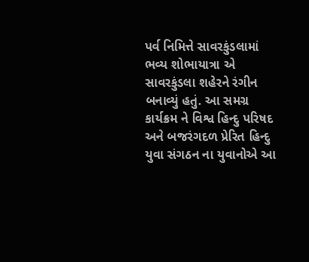પર્વ નિમિત્તે સાવરકુંડલામાં ભવ્ય શોભાયાત્રા એ સાવરકુંડલા શહેરને રંગીન બનાવ્યું હતું. આ સમગ્ર કાર્યક્રમ ને વિશ્વ હિન્દુ પરિષદ અને બજરંગદળ પ્રેરિત હિન્દુ યુવા સંગઠન ના યુવાનોએ આ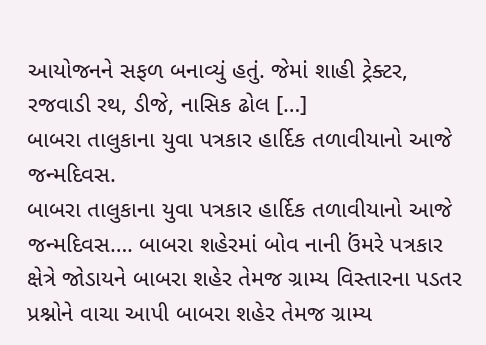આયોજનને સફળ બનાવ્યું હતું. જેમાં શાહી ટ્રેક્ટર, રજવાડી રથ, ડીજે, નાસિક ઢોલ […]
બાબરા તાલુકાના યુવા પત્રકાર હાર્દિક તળાવીયાનો આજે જન્મદિવસ.
બાબરા તાલુકાના યુવા પત્રકાર હાર્દિક તળાવીયાનો આજે જન્મદિવસ…. બાબરા શહેરમાં બોવ નાની ઉંમરે પત્રકાર ક્ષેત્રે જોડાયને બાબરા શહેર તેમજ ગ્રામ્ય વિસ્તારના પડતર પ્રશ્નોને વાચા આપી બાબરા શહેર તેમજ ગ્રામ્ય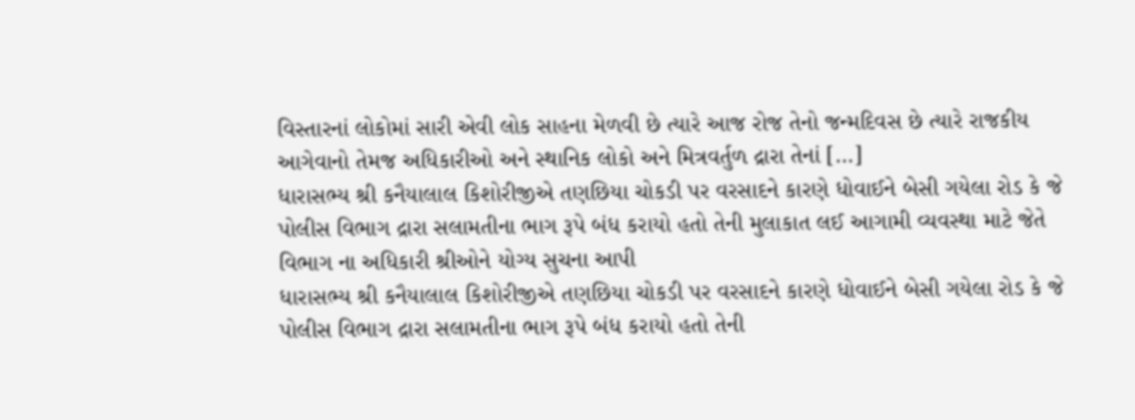વિસ્તારનાં લોકોમાં સારી એવી લોક સાહના મેળવી છે ત્યારે આજ રોજ તેનો જન્મદિવસ છે ત્યારે રાજકીય આગેવાનો તેમજ અધિકારીઓ અને સ્થાનિક લોકો અને મિત્રવર્તુળ દ્રારા તેનાં […]
ધારાસભ્ય શ્રી કનૈયાલાલ કિશોરીજીએ તણછિયા ચોકડી પર વરસાદને કારણે ધોવાઈને બેસી ગયેલા રોડ કે જે પોલીસ વિભાગ દ્રારા સલામતીના ભાગ રૂપે બંધ કરાયો હતો તેની મુલાકાત લઈ આગામી વ્યવસ્થા માટે જેતે વિભાગ ના અધિકારી શ્રીઓને યોગ્ય સુચના આપી
ધારાસભ્ય શ્રી કનૈયાલાલ કિશોરીજીએ તણછિયા ચોકડી પર વરસાદને કારણે ધોવાઈને બેસી ગયેલા રોડ કે જે પોલીસ વિભાગ દ્રારા સલામતીના ભાગ રૂપે બંધ કરાયો હતો તેની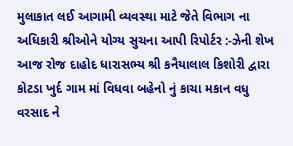મુલાકાત લઈ આગામી વ્યવસ્થા માટે જેતે વિભાગ ના અધિકારી શ્રીઓને યોગ્ય સુચના આપી રિપોર્ટર :-ઝેની શેખ
આજ રોજ દાહોદ ધારાસભ્ય શ્રી કનૈયાલાલ કિશોરી દ્વારા કોટડા ખુર્દ ગામ માં વિધવા બહેનો નું કાચા મકાન વધુ વરસાદ ને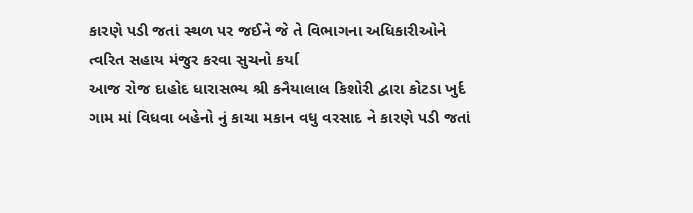કારણે પડી જતાં સ્થળ પર જઈને જે તે વિભાગના અધિકારીઓને ત્વરિત સહાય મંજુર કરવા સુચનો કર્યા
આજ રોજ દાહોદ ધારાસભ્ય શ્રી કનૈયાલાલ કિશોરી દ્વારા કોટડા ખુર્દ ગામ માં વિધવા બહેનો નું કાચા મકાન વધુ વરસાદ ને કારણે પડી જતાં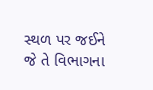સ્થળ પર જઈને જે તે વિભાગના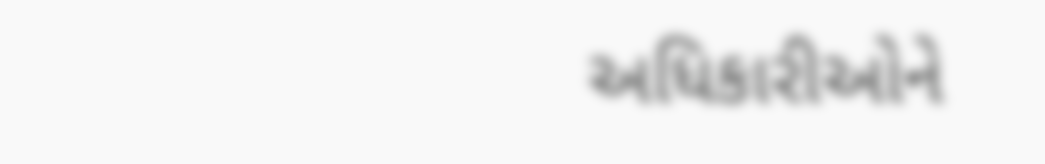અધિકારીઓને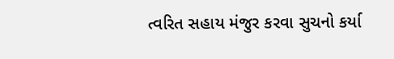ત્વરિત સહાય મંજુર કરવા સુચનો કર્યા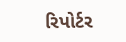રિપોર્ટર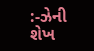:-ઝેની શેખ